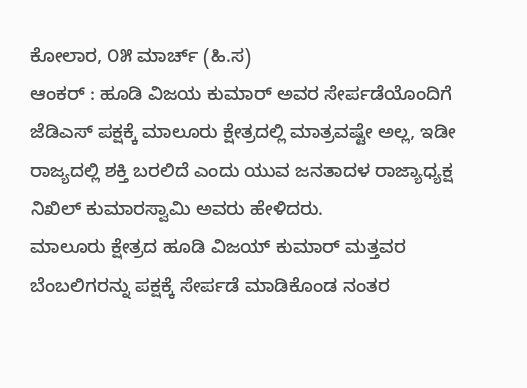ಕೋಲಾರ, ೦೫ ಮಾರ್ಚ್ (ಹಿ.ಸ)
ಆಂಕರ್ : ಹೂಡಿ ವಿಜಯ ಕುಮಾರ್ ಅವರ ಸೇರ್ಪಡೆಯೊಂದಿಗೆ ಜೆಡಿಎಸ್ ಪಕ್ಷಕ್ಕೆ ಮಾಲೂರು ಕ್ಷೇತ್ರದಲ್ಲಿ ಮಾತ್ರವಷ್ಟೇ ಅಲ್ಲ, ಇಡೀ ರಾಜ್ಯದಲ್ಲಿ ಶಕ್ತಿ ಬರಲಿದೆ ಎಂದು ಯುವ ಜನತಾದಳ ರಾಜ್ಯಾಧ್ಯಕ್ಷ ನಿಖಿಲ್ ಕುಮಾರಸ್ವಾಮಿ ಅವರು ಹೇಳಿದರು.
ಮಾಲೂರು ಕ್ಷೇತ್ರದ ಹೂಡಿ ವಿಜಯ್ ಕುಮಾರ್ ಮತ್ತವರ ಬೆಂಬಲಿಗರನ್ನು ಪಕ್ಷಕ್ಕೆ ಸೇರ್ಪಡೆ ಮಾಡಿಕೊಂಡ ನಂತರ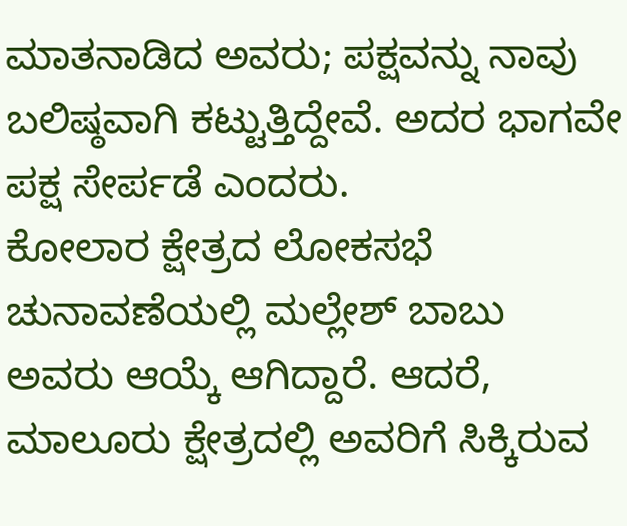ಮಾತನಾಡಿದ ಅವರು; ಪಕ್ಷವನ್ನು ನಾವು ಬಲಿಷ್ಠವಾಗಿ ಕಟ್ಟುತ್ತಿದ್ದೇವೆ. ಅದರ ಭಾಗವೇ ಪಕ್ಷ ಸೇರ್ಪಡೆ ಎಂದರು.
ಕೋಲಾರ ಕ್ಷೇತ್ರದ ಲೋಕಸಭೆ ಚುನಾವಣೆಯಲ್ಲಿ ಮಲ್ಲೇಶ್ ಬಾಬು ಅವರು ಆಯ್ಕೆ ಆಗಿದ್ದಾರೆ. ಆದರೆ, ಮಾಲೂರು ಕ್ಷೇತ್ರದಲ್ಲಿ ಅವರಿಗೆ ಸಿಕ್ಕಿರುವ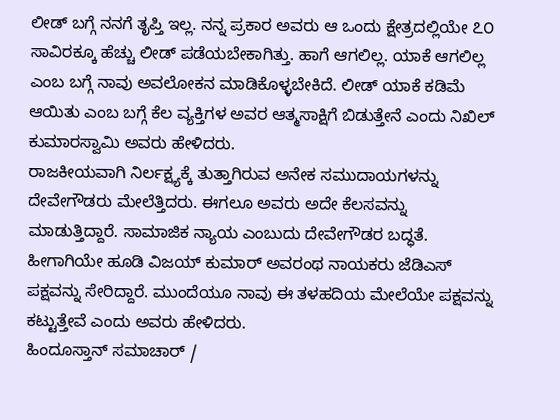ಲೀಡ್ ಬಗ್ಗೆ ನನಗೆ ತೃಪ್ತಿ ಇಲ್ಲ. ನನ್ನ ಪ್ರಕಾರ ಅವರು ಆ ಒಂದು ಕ್ಷೇತ್ರದಲ್ಲಿಯೇ ೭೦ ಸಾವಿರಕ್ಕೂ ಹೆಚ್ಚು ಲೀಡ್ ಪಡೆಯಬೇಕಾಗಿತ್ತು. ಹಾಗೆ ಆಗಲಿಲ್ಲ. ಯಾಕೆ ಆಗಲಿಲ್ಲ ಎಂಬ ಬಗ್ಗೆ ನಾವು ಅವಲೋಕನ ಮಾಡಿಕೊಳ್ಳಬೇಕಿದೆ. ಲೀಡ್ ಯಾಕೆ ಕಡಿಮೆ ಆಯಿತು ಎಂಬ ಬಗ್ಗೆ ಕೆಲ ವ್ಯಕ್ತಿಗಳ ಅವರ ಆತ್ಮಸಾಕ್ಷಿಗೆ ಬಿಡುತ್ತೇನೆ ಎಂದು ನಿಖಿಲ್ ಕುಮಾರಸ್ವಾಮಿ ಅವರು ಹೇಳಿದರು.
ರಾಜಕೀಯವಾಗಿ ನಿರ್ಲಕ್ಷ್ಯಕ್ಕೆ ತುತ್ತಾಗಿರುವ ಅನೇಕ ಸಮುದಾಯಗಳನ್ನು ದೇವೇಗೌಡರು ಮೇಲೆತ್ತಿದರು. ಈಗಲೂ ಅವರು ಅದೇ ಕೆಲಸವನ್ನು ಮಾಡುತ್ತಿದ್ದಾರೆ. ಸಾಮಾಜಿಕ ನ್ಯಾಯ ಎಂಬುದು ದೇವೇಗೌಡರ ಬದ್ಧತೆ. ಹೀಗಾಗಿಯೇ ಹೂಡಿ ವಿಜಯ್ ಕುಮಾರ್ ಅವರಂಥ ನಾಯಕರು ಜೆಡಿಎಸ್ ಪಕ್ಷವನ್ನು ಸೇರಿದ್ದಾರೆ. ಮುಂದೆಯೂ ನಾವು ಈ ತಳಹದಿಯ ಮೇಲೆಯೇ ಪಕ್ಷವನ್ನು ಕಟ್ಟುತ್ತೇವೆ ಎಂದು ಅವರು ಹೇಳಿದರು.
ಹಿಂದೂಸ್ತಾನ್ ಸಮಾಚಾರ್ /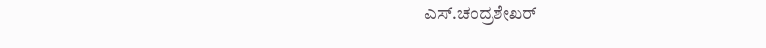ಎಸ್.ಚಂದ್ರಶೇಖರ್